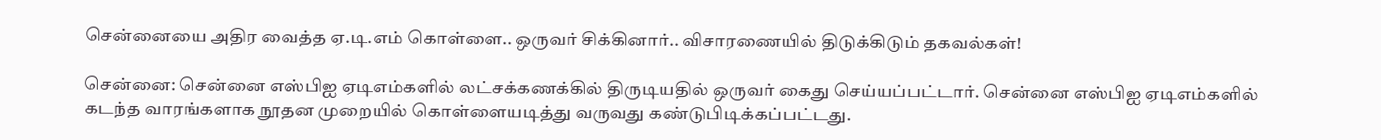சென்னையை அதிர வைத்த ஏ.டி.எம் கொள்ளை.. ஒருவர் சிக்கினார்.. விசாரணையில் திடுக்கிடும் தகவல்கள்!

சென்னை: சென்னை எஸ்பிஐ ஏடிஎம்களில் லட்சக்கணக்கில் திருடியதில் ஒருவர் கைது செய்யப்பட்டார். சென்னை எஸ்பிஐ ஏடிஎம்களில் கடந்த வாரங்களாக நூதன முறையில் கொள்ளையடித்து வருவது கண்டுபிடிக்கப்பட்டது.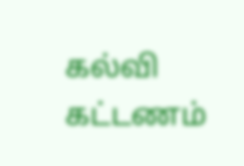கல்வி கட்டணம்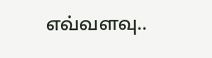எவ்வளவு..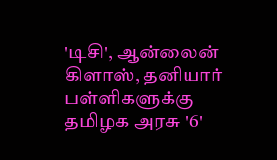'டிசி', ஆன்லைன் கிளாஸ், தனியார் பள்ளிகளுக்கு தமிழக அரசு '6'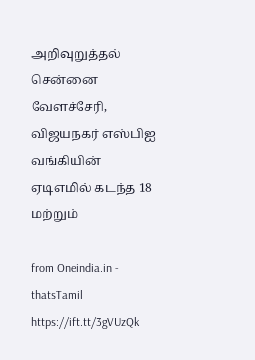அறிவுறுத்தல் சென்னை வேளச்சேரி, விஜயநகர் எஸ்பிஐ வங்கியின் ஏடிஎமில் கடந்த 18 மற்றும்

from Oneindia.in - thatsTamil https://ift.tt/3gVUzQk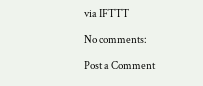via IFTTT

No comments:

Post a Comment